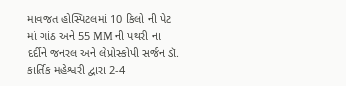માવજત હોસ્પિટલમાં 10 કિલો ની પેટ માં ગાંઠ અને 55 MM ની પથરી ના દર્દીને જનરલ અને લેપ્રોસ્કોપી સર્જન ડૉ. કાર્તિક મહેશ્વરી દ્વારા 2-4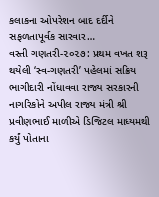કલાકના ઓપરેશન બાદ દર્દીને સફળતાપૂર્વક સારવાર…
વસ્તી ગણતરી-૨૦૨૭: પ્રથમ વખત શરૂ થયેલી ‘સ્વ-ગણતરી’ પહેલમાં સક્રિય ભાગીદારી નોંધાવવા રાજ્ય સરકારની નાગરિકોને અપીલ રાજ્ય મંત્રી શ્રી પ્રવીણભાઈ માળીએ ડિજિટલ માધ્યમથી કર્યું પોતાના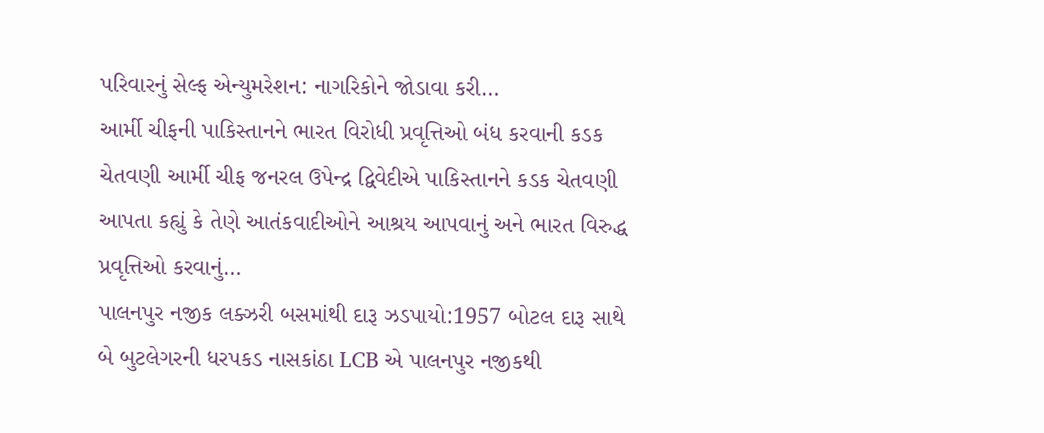પરિવારનું સેલ્ફ એન્યુમરેશન: નાગરિકોને જોડાવા કરી…
આર્મી ચીફની પાકિસ્તાનને ભારત વિરોધી પ્રવૃત્તિઓ બંધ કરવાની કડક ચેતવણી આર્મી ચીફ જનરલ ઉપેન્દ્ર દ્વિવેદીએ પાકિસ્તાનને કડક ચેતવણી આપતા કહ્યું કે તેણે આતંકવાદીઓને આશ્રય આપવાનું અને ભારત વિરુદ્ધ પ્રવૃત્તિઓ કરવાનું…
પાલનપુર નજીક લક્ઝરી બસમાંથી દારૂ ઝડપાયો:1957 બોટલ દારૂ સાથે બે બુટલેગરની ધરપકડ નાસકાંઠા LCB એ પાલનપુર નજીકથી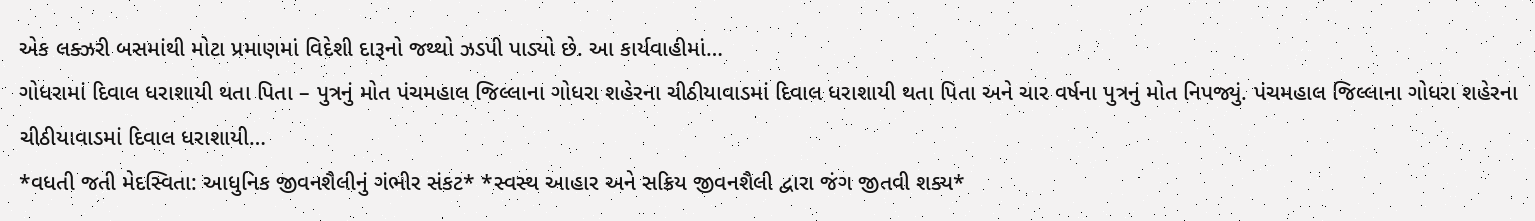એક લક્ઝરી બસમાંથી મોટા પ્રમાણમાં વિદેશી દારૂનો જથ્થો ઝડપી પાડ્યો છે. આ કાર્યવાહીમાં…
ગોધરામાં દિવાલ ધરાશાયી થતા પિતા – પુત્રનું મોત પંચમહાલ જિલ્લાના ગોધરા શહેરના ચીઠીયાવાડમાં દિવાલ ધરાશાયી થતા પિતા અને ચાર વર્ષના પુત્રનું મોત નિપજ્યું. પંચમહાલ જિલ્લાના ગોધરા શહેરના ચીઠીયાવાડમાં દિવાલ ધરાશાયી…
*વધતી જતી મેદસ્વિતા: આધુનિક જીવનશૈલીનું ગંભીર સંકટ* *સ્વસ્થ આહાર અને સક્રિય જીવનશૈલી દ્વારા જંગ જીતવી શક્ય*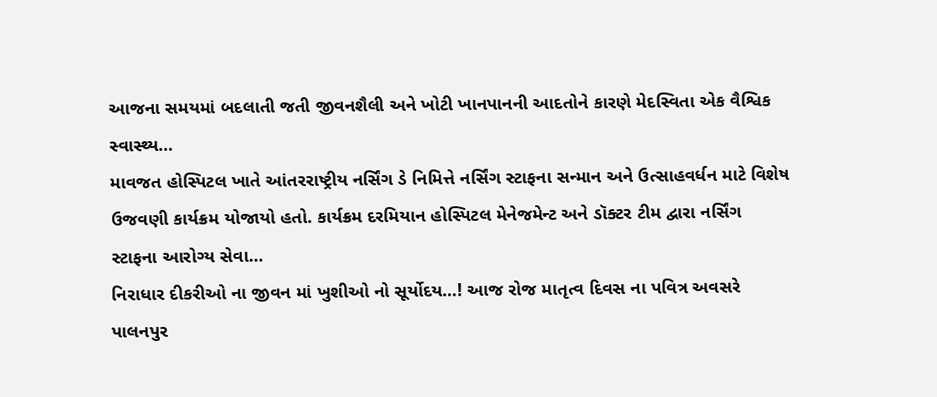આજના સમયમાં બદલાતી જતી જીવનશૈલી અને ખોટી ખાનપાનની આદતોને કારણે મેદસ્વિતા એક વૈશ્વિક સ્વાસ્થ્ય…
માવજત હોસ્પિટલ ખાતે આંતરરાષ્ટ્રીય નર્સિંગ ડે નિમિત્તે નર્સિંગ સ્ટાફના સન્માન અને ઉત્સાહવર્ધન માટે વિશેષ ઉજવણી કાર્યક્રમ યોજાયો હતો. કાર્યક્રમ દરમિયાન હોસ્પિટલ મેનેજમેન્ટ અને ડૉક્ટર ટીમ દ્વારા નર્સિંગ સ્ટાફના આરોગ્ય સેવા…
નિરાધાર દીકરીઓ ના જીવન માં ખુશીઓ નો સૂર્યોદય…! આજ રોજ માતૃત્વ દિવસ ના પવિત્ર અવસરે પાલનપુર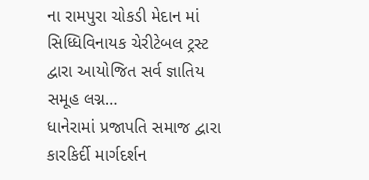ના રામપુરા ચોકડી મેદાન માં સિધ્ધિવિનાયક ચેરીટેબલ ટ્રસ્ટ દ્વારા આયોજિત સર્વ જ્ઞાતિય સમૂહ લગ્ન…
ધાનેરામાં પ્રજાપતિ સમાજ દ્વારા કારકિર્દી માર્ગદર્શન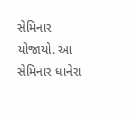સેમિનાર યોજાયો. આ સેમિનાર ધાનેરા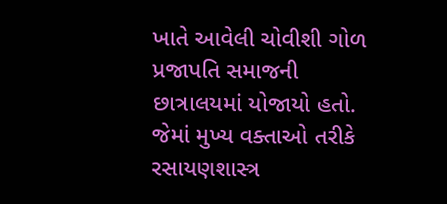ખાતે આવેલી ચોવીશી ગોળ પ્રજાપતિ સમાજની છાત્રાલયમાં યોજાયો હતો. જેમાં મુખ્ય વક્તાઓ તરીકે રસાયણશાસ્ત્ર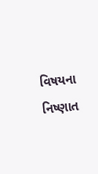વિષયના નિષ્ણાત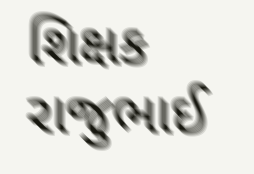શિક્ષક રાજુભાઈ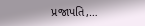પ્રજાપતિ,…